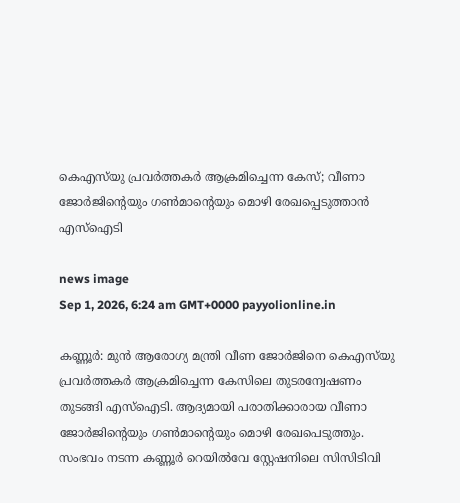കെഎസ്‌യു പ്രവർത്തകർ ആക്രമിച്ചെന്ന കേസ്; വീണാ ജോർജിന്റെയും ഗൺമാന്റെയും മൊഴി രേഖപ്പെടുത്താൻ എസ്‌ഐടി

news image
Sep 1, 2026, 6:24 am GMT+0000 payyolionline.in

കണ്ണൂർ: മുൻ ആരോഗ്യ മന്ത്രി വീണ ജോർജിനെ കെഎസ്‌യു പ്രവർത്തകർ ആക്രമിച്ചെന്ന കേസിലെ തുടരന്വേഷണം തുടങ്ങി എസ്‌ഐടി. ആദ്യമായി പരാതിക്കാരായ വീണാ ജോർജിന്റെയും ഗൺമാന്റെയും മൊഴി രേഖപെടുത്തും. സംഭവം നടന്ന കണ്ണൂർ റെയിൽവേ സ്റ്റേഷനിലെ സിസിടിവി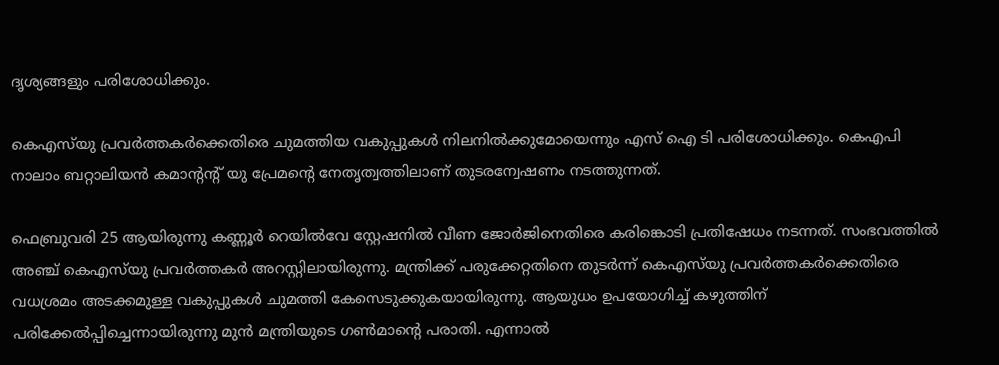ദൃശ്യങ്ങളും പരിശോധിക്കും.

കെഎസ്‌യു പ്രവർത്തകർക്കെതിരെ ചുമത്തിയ വകുപ്പുകൾ നിലനിൽക്കുമോയെന്നും എസ് ഐ ടി പരിശോധിക്കും. കെഎപി നാലാം ബറ്റാലിയൻ കമാന്റന്റ് യു പ്രേമന്റെ നേതൃത്വത്തിലാണ് തുടരന്വേഷണം നടത്തുന്നത്.

ഫെബ്രുവരി 25 ആയിരുന്നു കണ്ണൂർ റെയിൽവേ സ്റ്റേഷനിൽ വീണ ജോർജിനെതിരെ കരിങ്കൊടി പ്രതിഷേധം നടന്നത്. സംഭവത്തിൽ അഞ്ച് കെഎസ്‌യു പ്രവർത്തകർ അറസ്റ്റിലായിരുന്നു. മന്ത്രിക്ക് പരുക്കേറ്റതിനെ തുടർന്ന് കെഎസ്‌യു പ്രവർത്തകർക്കെതിരെ വധശ്രമം അടക്കമുള്ള വകുപ്പുകൾ ചുമത്തി കേസെടുക്കുകയായിരുന്നു. ആയുധം ഉപയോഗിച്ച് കഴുത്തിന് പരിക്കേൽപ്പിച്ചെന്നായിരുന്നു മുൻ മന്ത്രിയുടെ ഗൺമാന്റെ പരാതി. എന്നാൽ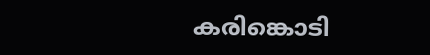കരിങ്കൊടി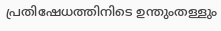പ്രതിഷേധത്തിനിടെ ഉന്തുംതള്ളും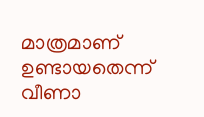മാത്രമാണ് ഉണ്ടായതെന്ന് വീണാ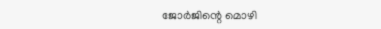ജോർജിന്റെ മൊഴി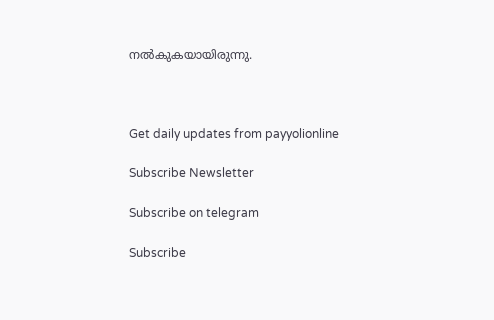നൽകുകയായിരുന്നു.



Get daily updates from payyolionline

Subscribe Newsletter

Subscribe on telegram

Subscribe